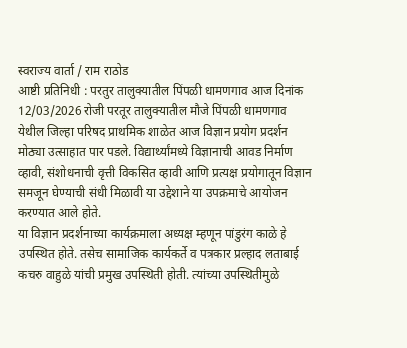स्वराज्य वार्ता / राम राठोड
आष्टी प्रतिनिधी : परतुर तालुक्यातील पिंपळी धामणगाव आज दिनांक 12/03/2026 रोजी परतूर तालुक्यातील मौजे पिंपळी धामणगाव येथील जिल्हा परिषद प्राथमिक शाळेत आज विज्ञान प्रयोग प्रदर्शन मोठ्या उत्साहात पार पडले. विद्यार्थ्यांमध्ये विज्ञानाची आवड निर्माण व्हावी, संशोधनाची वृत्ती विकसित व्हावी आणि प्रत्यक्ष प्रयोगातून विज्ञान समजून घेण्याची संधी मिळावी या उद्देशाने या उपक्रमाचे आयोजन करण्यात आले होते.
या विज्ञान प्रदर्शनाच्या कार्यक्रमाला अध्यक्ष म्हणून पांडुरंग काळे हे उपस्थित होते. तसेच सामाजिक कार्यकर्ते व पत्रकार प्रल्हाद लताबाई कचरु वाहुळे यांची प्रमुख उपस्थिती होती. त्यांच्या उपस्थितीमुळे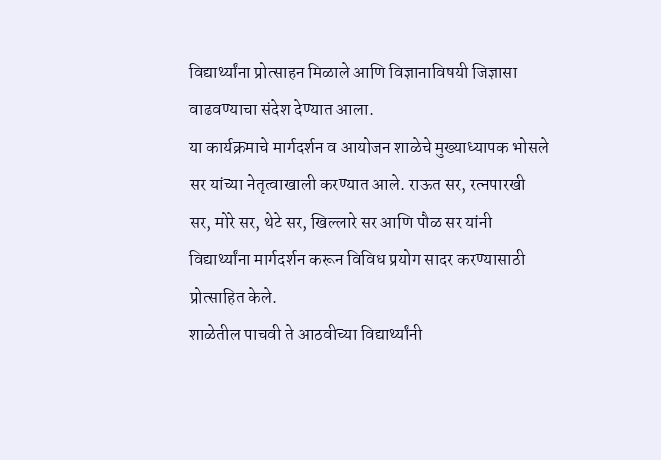विद्यार्थ्यांना प्रोत्साहन मिळाले आणि विज्ञानाविषयी जिज्ञासा वाढवण्याचा संदेश देण्यात आला.
या कार्यक्रमाचे मार्गदर्शन व आयोजन शाळेचे मुख्याध्यापक भोसले सर यांच्या नेतृत्वाखाली करण्यात आले. राऊत सर, रत्नपारखी सर, मोरे सर, थेटे सर, खिल्लारे सर आणि पौळ सर यांनी विद्यार्थ्यांना मार्गदर्शन करून विविध प्रयोग सादर करण्यासाठी प्रोत्साहित केले.
शाळेतील पाचवी ते आठवीच्या विद्यार्थ्यांनी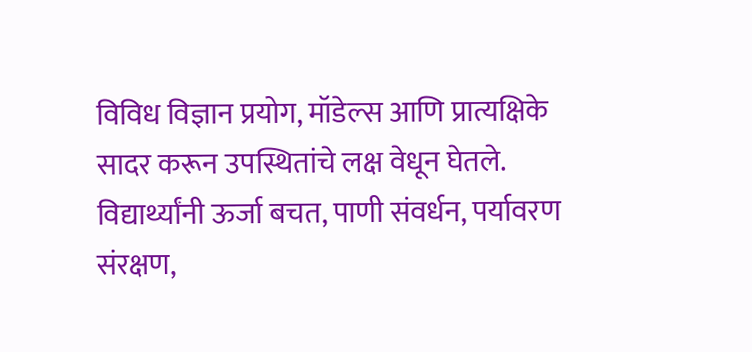विविध विज्ञान प्रयोग, मॉडेल्स आणि प्रात्यक्षिके सादर करून उपस्थितांचे लक्ष वेधून घेतले. विद्यार्थ्यांनी ऊर्जा बचत, पाणी संवर्धन, पर्यावरण संरक्षण,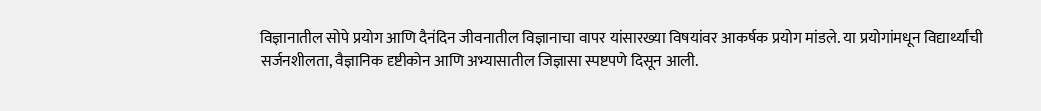विज्ञानातील सोपे प्रयोग आणि दैनंदिन जीवनातील विज्ञानाचा वापर यांसारख्या विषयांवर आकर्षक प्रयोग मांडले. या प्रयोगांमधून विद्यार्थ्यांची सर्जनशीलता, वैज्ञानिक दृष्टीकोन आणि अभ्यासातील जिज्ञासा स्पष्टपणे दिसून आली.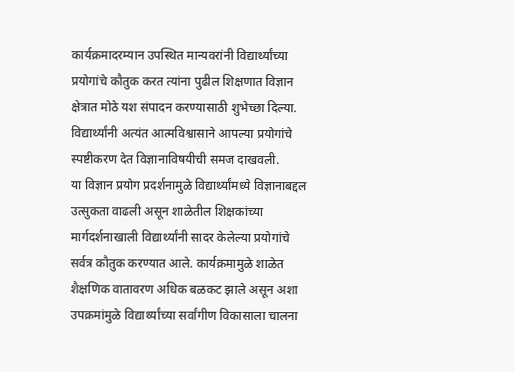कार्यक्रमादरम्यान उपस्थित मान्यवरांनी विद्यार्थ्यांच्या प्रयोगांचे कौतुक करत त्यांना पुढील शिक्षणात विज्ञान क्षेत्रात मोठे यश संपादन करण्यासाठी शुभेच्छा दिल्या. विद्यार्थ्यांनी अत्यंत आत्मविश्वासाने आपल्या प्रयोगांचे स्पष्टीकरण देत विज्ञानाविषयीची समज दाखवली.
या विज्ञान प्रयोग प्रदर्शनामुळे विद्यार्थ्यांमध्ये विज्ञानाबद्दल उत्सुकता वाढली असून शाळेतील शिक्षकांच्या मार्गदर्शनाखाली विद्यार्थ्यांनी सादर केलेल्या प्रयोगांचे सर्वत्र कौतुक करण्यात आले. कार्यक्रमामुळे शाळेत शैक्षणिक वातावरण अधिक बळकट झाले असून अशा उपक्रमांमुळे विद्यार्थ्यांच्या सर्वांगीण विकासाला चालना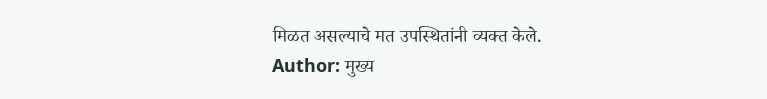मिळत असल्याचे मत उपस्थितांनी व्यक्त केले.
Author: मुख्य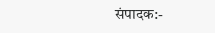संपादक:-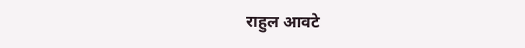राहुल आवटे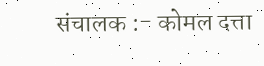संचालक :- कोमल दत्ता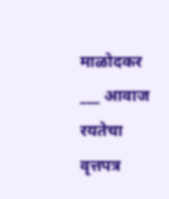माळोदकर ___ आवाज रयतेचा वृत्तपत्र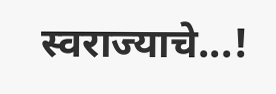स्वराज्याचे...!